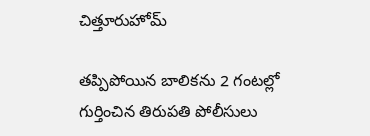చిత్తూరుహోమ్

తప్పిపోయిన బాలికను 2 గంటల్లో గుర్తించిన తిరుపతి పోలీసులు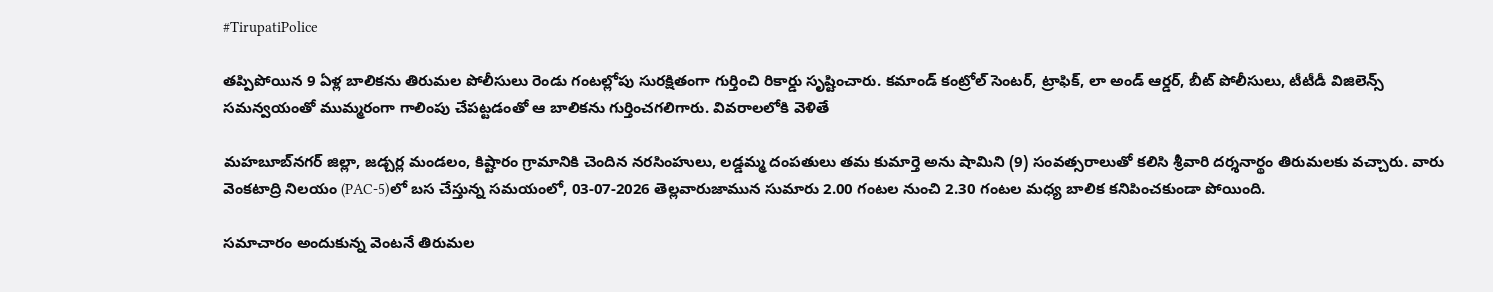#TirupatiPolice

తప్పిపోయిన 9 ఏళ్ల బాలికను తిరుమల పోలీసులు రెండు గంటల్లోపు సురక్షితంగా గుర్తించి రికార్డు సృష్టించారు. కమాండ్ కంట్రోల్ సెంటర్, ట్రాఫిక్, లా అండ్ ఆర్డర్, బీట్ పోలీసులు, టీటీడీ విజిలెన్స్ సమన్వయంతో ముమ్మరంగా గాలింపు చేపట్టడంతో ఆ బాలికను గుర్తించగలిగారు. వివరాలలోకి వెళితే

మహబూబ్‌నగర్ జిల్లా, జడ్చర్ల మండలం, కిష్టారం గ్రామానికి చెందిన నరసింహులు, లడ్డమ్మ దంపతులు తమ కుమార్తె అను షామిని (9) సంవత్సరాలుతో కలిసి శ్రీవారి దర్శనార్థం తిరుమలకు వచ్చారు. వారు వెంకటాద్రి నిలయం (PAC-5)లో బస చేస్తున్న సమయంలో, 03-07-2026 తెల్లవారుజామున సుమారు 2.00 గంటల నుంచి 2.30 గంటల మధ్య బాలిక కనిపించకుండా పోయింది.

సమాచారం అందుకున్న వెంటనే తిరుమల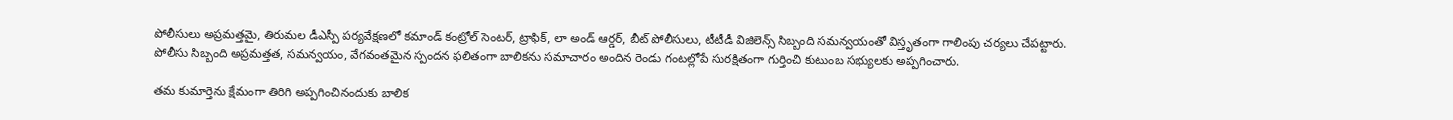పోలీసులు అప్రమత్తమై, తిరుమల డీఎస్పీ పర్యవేక్షణలో కమాండ్ కంట్రోల్ సెంటర్, ట్రాఫిక్, లా అండ్ ఆర్డర్, బీట్ పోలీసులు, టీటీడీ విజిలెన్స్ సిబ్బంది సమన్వయంతో విస్తృతంగా గాలింపు చర్యలు చేపట్టారు. పోలీసు సిబ్బంది అప్రమత్తత, సమన్వయం, వేగవంతమైన స్పందన ఫలితంగా బాలికను సమాచారం అందిన రెండు గంటల్లోపే సురక్షితంగా గుర్తించి కుటుంబ సభ్యులకు అప్పగించారు.

తమ కుమార్తెను క్షేమంగా తిరిగి అప్పగించినందుకు బాలిక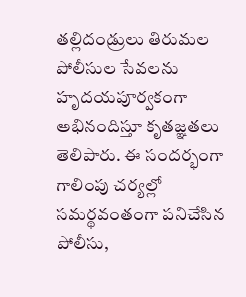తల్లిదండ్రులు తిరుమల పోలీసుల సేవలను హృదయపూర్వకంగా అభినందిస్తూ కృతజ్ఞతలు తెలిపారు. ఈ సందర్భంగా గాలింపు చర్యల్లో సమర్థవంతంగా పనిచేసిన పోలీసు,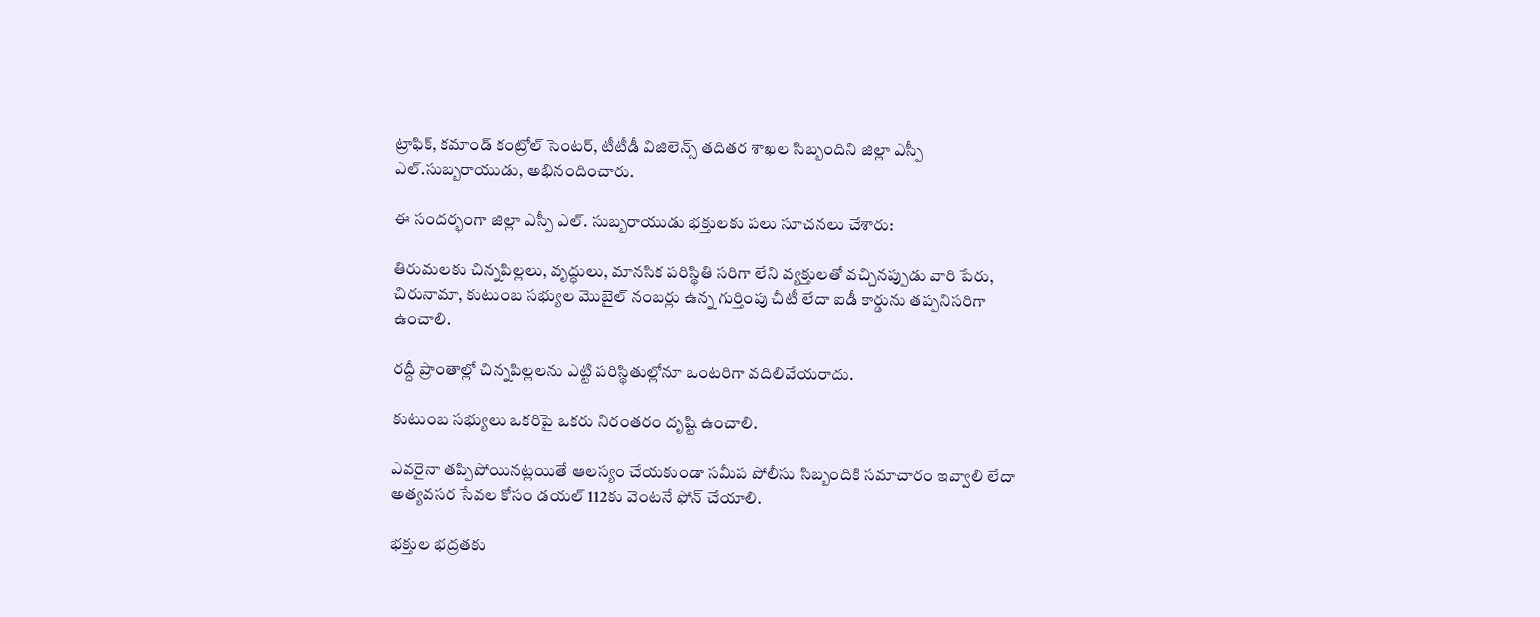ట్రాఫిక్, కమాండ్ కంట్రోల్ సెంటర్, టీటీడీ విజిలెన్స్ తదితర శాఖల సిబ్బందిని జిల్లా ఎస్పీ ఎల్.సుబ్బరాయుడు, అభినందించారు.

ఈ సందర్భంగా జిల్లా ఎస్పీ ఎల్. సుబ్బరాయుడు భక్తులకు పలు సూచనలు చేశారు:

తిరుమలకు చిన్నపిల్లలు, వృద్ధులు, మానసిక పరిస్థితి సరిగా లేని వ్యక్తులతో వచ్చినప్పుడు వారి పేరు, చిరునామా, కుటుంబ సభ్యుల మొబైల్ నంబర్లు ఉన్న గుర్తింపు చీటీ లేదా ఐడీ కార్డును తప్పనిసరిగా ఉంచాలి.

రద్దీ ప్రాంతాల్లో చిన్నపిల్లలను ఎట్టి పరిస్థితుల్లోనూ ఒంటరిగా వదిలివేయరాదు.

కుటుంబ సభ్యులు ఒకరిపై ఒకరు నిరంతరం దృష్టి ఉంచాలి.

ఎవరైనా తప్పిపోయినట్లయితే ఆలస్యం చేయకుండా సమీప పోలీసు సిబ్బందికి సమాచారం ఇవ్వాలి లేదా అత్యవసర సేవల కోసం డయల్ 112కు వెంటనే ఫోన్ చేయాలి.

భక్తుల భద్రతకు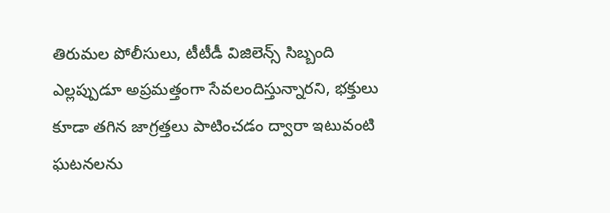తిరుమల పోలీసులు, టీటీడీ విజిలెన్స్ సిబ్బంది ఎల్లప్పుడూ అప్రమత్తంగా సేవలందిస్తున్నారని, భక్తులు కూడా తగిన జాగ్రత్తలు పాటించడం ద్వారా ఇటువంటి ఘటనలను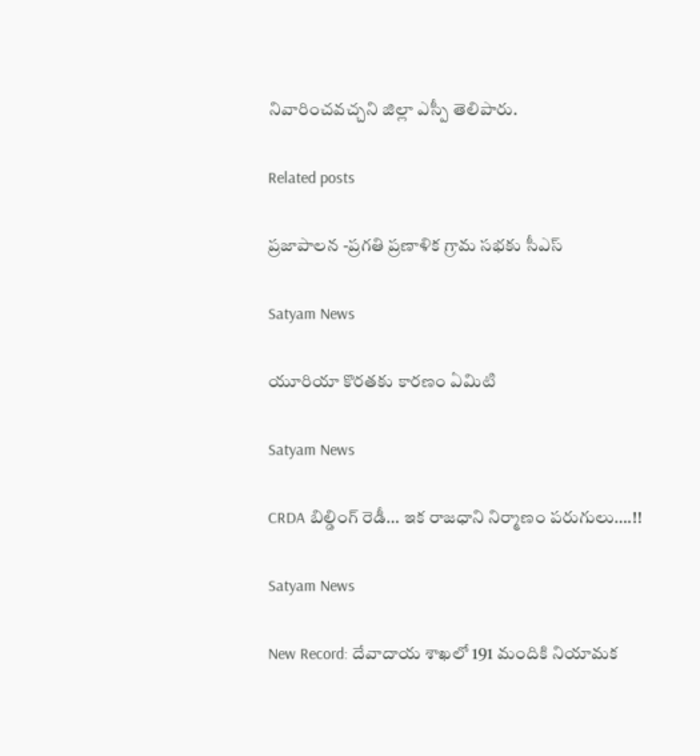నివారించవచ్చని జిల్లా ఎస్పీ తెలిపారు.

Related posts

ప్రజాపాలన -ప్రగతి ప్రణాళిక గ్రామ సభకు సీఎస్

Satyam News

యూరియా కొరతకు కారణం ఏమిటి

Satyam News

CRDA బిల్డింగ్ రెడీ… ఇక రాజధాని నిర్మాణం పరుగులు….!!

Satyam News

New Record: దేవాదాయ శాఖలో 191 మందికి నియామక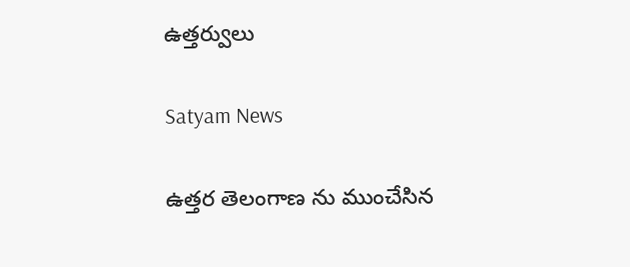ఉత్తర్వులు

Satyam News

ఉత్తర తెలంగాణ ను ముంచేసిన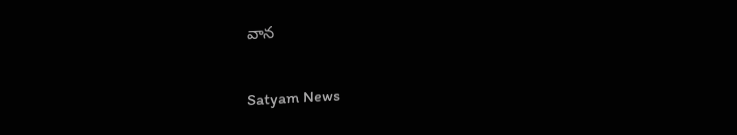వాన

Satyam News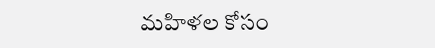మహిళల కోసం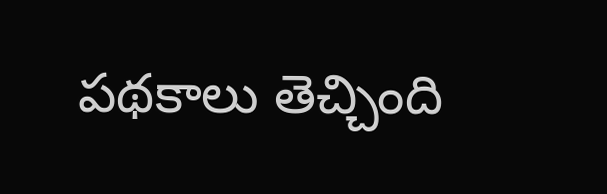పథకాలు తెచ్చింది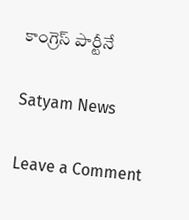కాంగ్రెస్ పార్టీనే

Satyam News

Leave a Comment